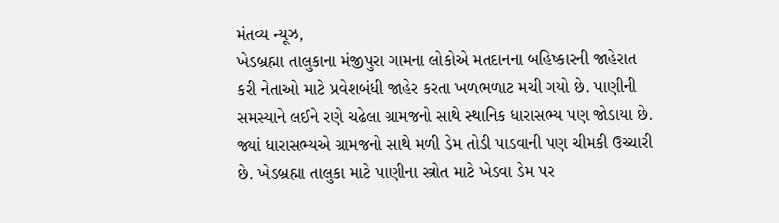મંતવ્ય ન્યૂઝ,
ખેડબ્રહ્મા તાલુકાના મંજીપુરા ગામના લોકોએ મતદાનના બહિષ્કારની જાહેરાત કરી નેતાઓ માટે પ્રવેશબંધી જાહેર કરતા ખળભળાટ મચી ગયો છે. પાણીની સમસ્યાને લઈને રણે ચઢેલા ગ્રામજનો સાથે સ્થાનિક ધારાસભ્ય પણ જોડાયા છે. જ્યાં ધારાસભ્યએ ગ્રામજનો સાથે મળી ડેમ તોડી પાડવાની પણ ચીમકી ઉચ્ચારી છે. ખેડબ્રહ્મા તાલુકા માટે પાણીના સ્ત્રોત માટે ખેડવા ડેમ પર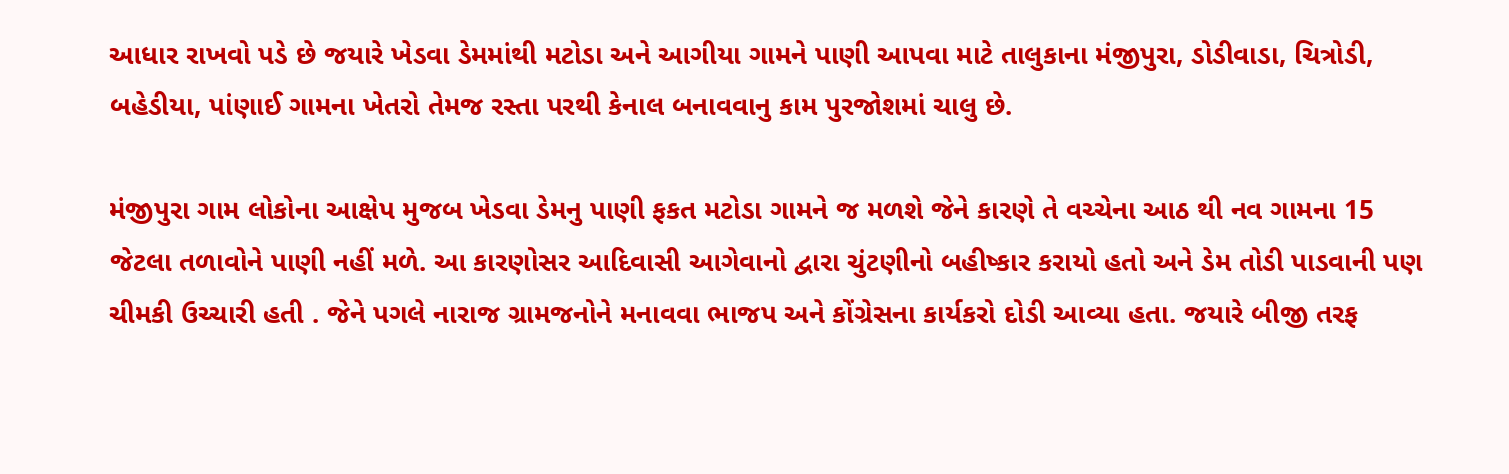આધાર રાખવો પડે છે જયારે ખેડવા ડેમમાંથી મટોડા અને આગીયા ગામને પાણી આપવા માટે તાલુકાના મંજીપુરા, ડોડીવાડા, ચિત્રોડી, બહેડીયા, પાંણાઈ ગામના ખેતરો તેમજ રસ્તા પરથી કેનાલ બનાવવાનુ કામ પુરજોશમાં ચાલુ છે.

મંજીપુરા ગામ લોકોના આક્ષેપ મુજબ ખેડવા ડેમનુ પાણી ફકત મટોડા ગામને જ મળશે જેને કારણે તે વચ્ચેના આઠ થી નવ ગામના 15 જેટલા તળાવોને પાણી નહીં મળે. આ કારણોસર આદિવાસી આગેવાનો દ્વારા ચુંટણીનો બહીષ્કાર કરાયો હતો અને ડેમ તોડી પાડવાની પણ ચીમકી ઉચ્ચારી હતી . જેને પગલે નારાજ ગ્રામજનોને મનાવવા ભાજપ અને કોંગ્રેસના કાર્યકરો દોડી આવ્યા હતા. જયારે બીજી તરફ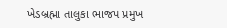ખેડબ્રહ્મા તાલુકા ભાજપ પ્રમુખ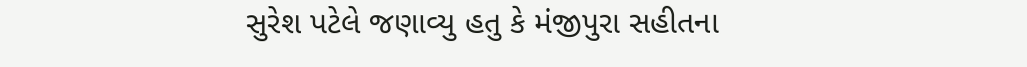સુરેશ પટેલે જણાવ્યુ હતુ કે મંજીપુરા સહીતના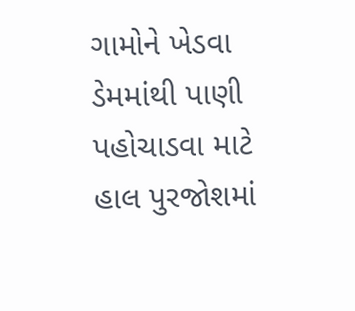ગામોને ખેડવા ડેમમાંથી પાણી પહોચાડવા માટે હાલ પુરજોશમાં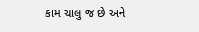કામ ચાલુ જ છે અને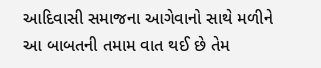આદિવાસી સમાજના આગેવાનો સાથે મળીને આ બાબતની તમામ વાત થઈ છે તેમ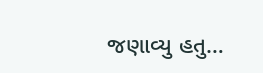જણાવ્યુ હતુ…